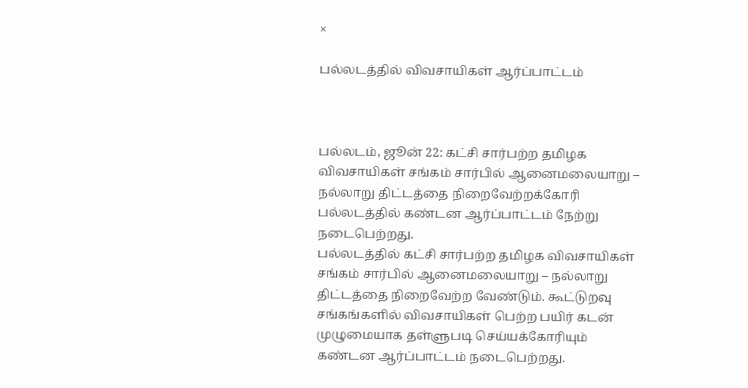×

பல்லடத்தில் விவசாயிகள் ஆர்ப்பாட்டம்



பல்லடம், ஜூன் 22: கட்சி சார்பற்ற தமிழக விவசாயிகள் சங்கம் சார்பில் ஆனைமலையாறு – நல்லாறு திட்டத்தை நிறைவேற்றக்கோரி பல்லடத்தில் கண்டன ஆர்ப்பாட்டம் நேற்று நடைபெற்றது.
பல்லடத்தில் கட்சி சார்பற்ற தமிழக விவசாயிகள் சங்கம் சார்பில் ஆனைமலையாறு – நல்லாறு திட்டத்தை நிறைவேற்ற வேண்டும். கூட்டுறவு சங்கங்களில் விவசாயிகள் பெற்ற பயிர் கடன் முழுமையாக தள்ளுபடி செய்யக்கோரியும் கண்டன ஆர்ப்பாட்டம் நடைபெற்றது.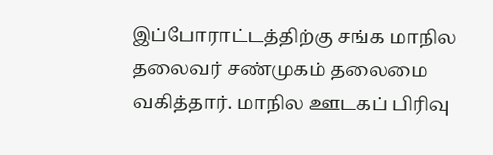இப்போராட்டத்திற்கு சங்க மாநில தலைவர் சண்முகம் தலைமை வகித்தார். மாநில ஊடகப் பிரிவு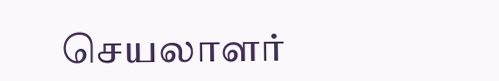செயலாளர்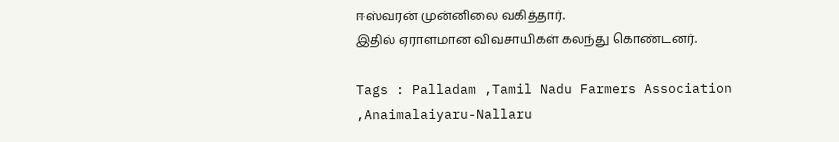ஈஸ்வரன் முன்னிலை வகித்தார்.
இதில் ஏராளமான விவசாயிகள் கலந்து கொண்டனர்.

Tags : Palladam ,Tamil Nadu Farmers Association ,Anaimalaiyaru-Nallaru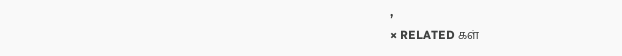,
× RELATED கள்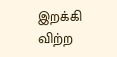இறக்கி விற்ற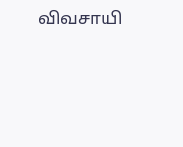விவசாயி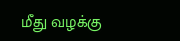மீது வழக்கு